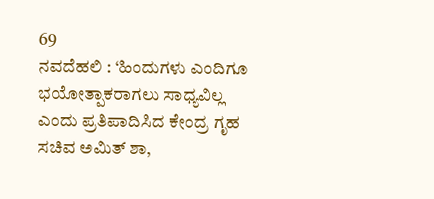69
ನವದೆಹಲಿ : ‘ಹಿಂದುಗಳು ಎಂದಿಗೂ ಭಯೋತ್ಪಾಕರಾಗಲು ಸಾಧ್ಯವಿಲ್ಲ ಎಂದು ಪ್ರತಿಪಾದಿಸಿದ ಕೇಂದ್ರ ಗೃಹ ಸಚಿವ ಅಮಿತ್ ಶಾ,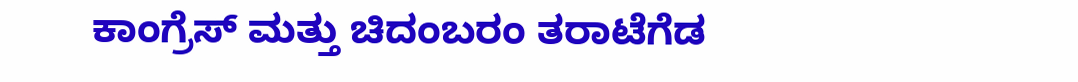ಕಾಂಗ್ರೆಸ್ ಮತ್ತು ಚಿದಂಬರಂ ತರಾಟೆಗೆಡ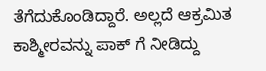ತೆಗೆದುಕೊಂಡಿದ್ದಾರೆ. ಅಲ್ಲದೆ ಆಕ್ರಮಿತ ಕಾಶ್ಮೀರವನ್ನು ಪಾಕ್ ಗೆ ನೀಡಿದ್ದು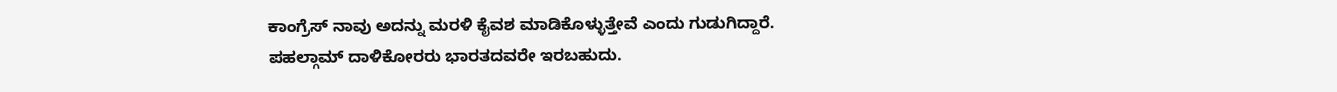ಕಾಂಗ್ರೆಸ್ ನಾವು ಅದನ್ನು ಮರಳಿ ಕೈವಶ ಮಾಡಿಕೊಳ್ಳುತ್ತೇವೆ ಎಂದು ಗುಡುಗಿದ್ದಾರೆ.
ಪಹಲ್ಗಾಮ್ ದಾಳಿಕೋರರು ಭಾರತದವರೇ ಇರಬಹುದು.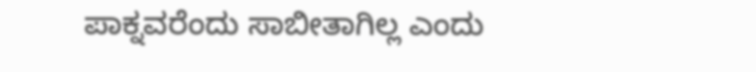ಪಾಕ್ನವರೆಂದು ಸಾಬೀತಾಗಿಲ್ಲ ಎಂದು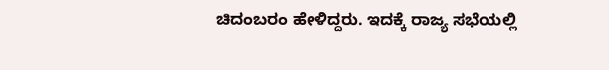ಚಿದಂಬರಂ ಹೇಳಿದ್ದರು. ಇದಕ್ಕೆ ರಾಜ್ಯ ಸಭೆಯಲ್ಲಿ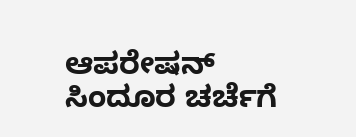ಆಪರೇಷನ್ ಸಿಂದೂರ ಚರ್ಚೆಗೆ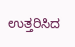ಉತ್ತರಿಸಿದ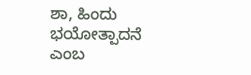ಶಾ, ಹಿಂದು ಭಯೋತ್ಪಾದನೆ ಎಂಬ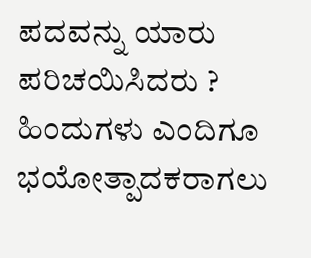ಪದವನ್ನು ಯಾರು ಪರಿಚಯಿಸಿದರು ? ಹಿಂದುಗಳು ಎಂದಿಗೂ ಭಯೋತ್ಪಾದಕರಾಗಲು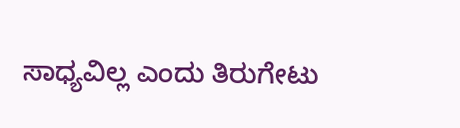ಸಾಧ್ಯವಿಲ್ಲ ಎಂದು ತಿರುಗೇಟು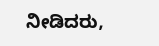ನೀಡಿದರು,